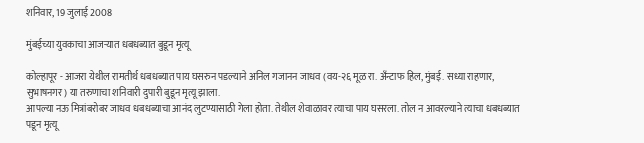शनिवार, 19 जुलाई 2008

मुंबईच्या युवकाचा आजऱ्यात धबधब्यात बुडून मृत्यू

कोल्हापूर - आजरा येथील रामतीर्थ धबधब्यात पाय घसरुन पडल्याने अनिल गजानन जाधव (वय-२६ मूळ रा. अँन्टाफ हिल, मुंबई. सध्या राहणार, सुभाषनगर) या तरुणाचा शनिवारी दुपारी बुडून मृत्यू झाला.
आपल्या नऊ मित्रांबरोबर जाधव धबधब्याचा आनंद लुटण्यासाठी गेला होता. तेथील शेवाळावर त्याचा पाय घसरला. तोल न आवरल्याने त्याचा धबधब्यात पडून मृत्यू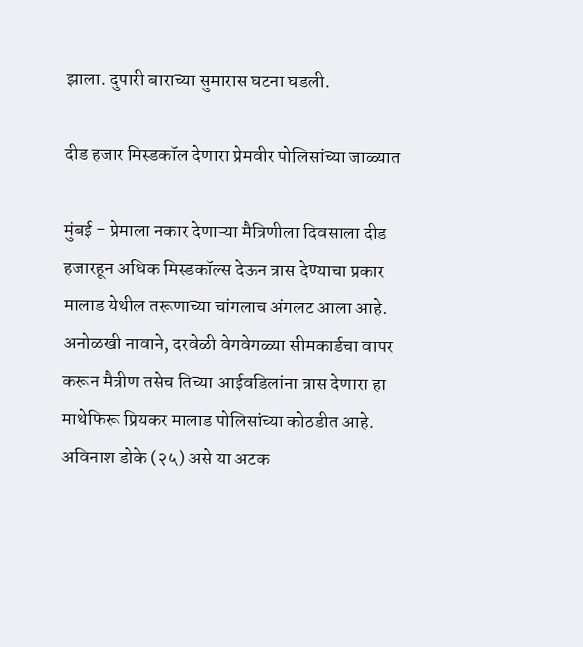झाला. दुपारी बाराच्या सुमारास घटना घडली.

दीड हजार मिस्डकॉल देणारा प्रेमवीर पोलिसांच्या जाळ्यात

मुंबई - प्रेमाला नकार देणाऱ्या मैत्रिणीला दिवसाला दीड हजारहून अधिक मिस्डकॉल्स देऊन त्रास देण्याचा प्रकार मालाड येथील तरूणाच्या चांगलाच अंगलट आला आहे. अनोळखी नावाने, दरवेळी वेगवेगळ्या सीमकार्डचा वापर करून मैत्रीण तसेच तिच्या आईवडिलांना त्रास देणारा हा माथेफिरू प्रियकर मालाड पोलिसांच्या कोठडीत आहे.
अविनाश डोके (२५) असे या अटक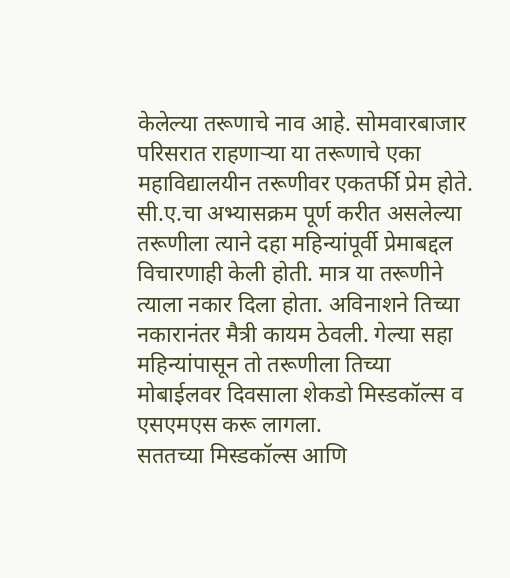केलेल्या तरूणाचे नाव आहे. सोमवारबाजार परिसरात राहणाऱ्या या तरूणाचे एका महाविद्यालयीन तरूणीवर एकतर्फी प्रेम होते. सी.ए.चा अभ्यासक्रम पूर्ण करीत असलेल्या तरूणीला त्याने दहा महिन्यांपूर्वी प्रेमाबद्दल विचारणाही केली होती. मात्र या तरूणीने त्याला नकार दिला होता. अविनाशने तिच्या नकारानंतर मैत्री कायम ठेवली. गेल्या सहा महिन्यांपासून तो तरूणीला तिच्या मोबाईलवर दिवसाला शेकडो मिस्डकॉल्स व एसएमएस करू लागला.
सततच्या मिस्डकॉल्स आणि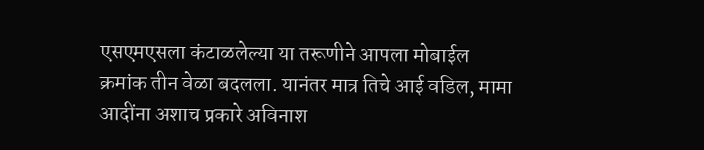एसएमएसला कंटाळलेल्या या तरूणीने आपला मोबाईल क्रमांक तीन वेळा बदलला. यानंतर मात्र तिचे आई वडिल, मामा आदींना अशाच प्रकारे अविनाश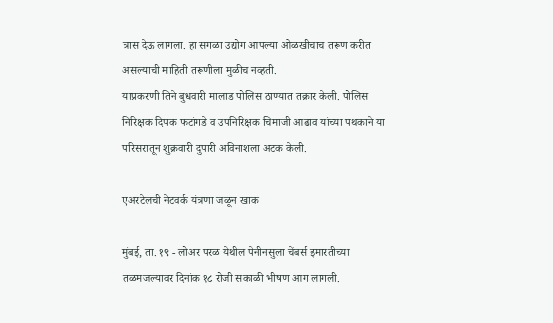त्रास देऊ लागला. हा सगळा उद्योग आपल्या ओळखीचाच तरूण करीत असल्याची माहिती तरूणीला मुळीच नव्हती.
याप्रकरणी तिने बुधवारी मालाड पोलिस ठाण्यात तक्रार केली. पोलिस निरिक्षक दिपक फटांगडे व उपनिरिक्षक चिमाजी आढाव यांच्या पथकाने या परिसरातून शुक्रवारी दुपारी अविनाशला अटक केली.

एअरटेलची नेटवर्क यंत्रणा जळून खाक

मुंबई, ता. १९ - लोअर परळ येथील पेनीनसुला चेंबर्स इमारतीच्या तळमजल्यावर दिनांक १८ रोजी सकाळी भीषण आग लागली.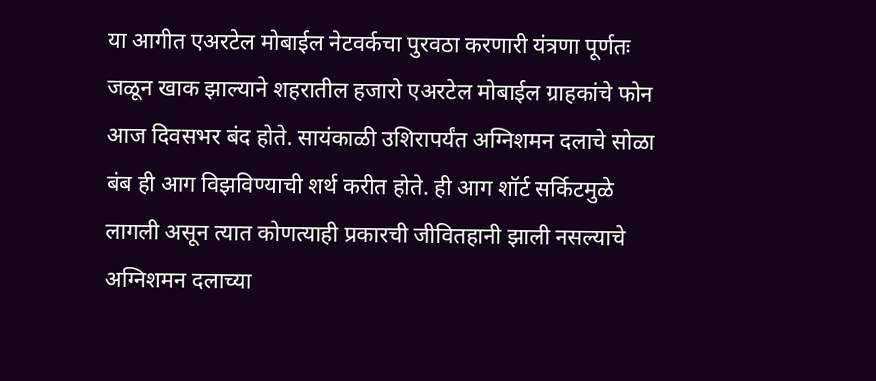या आगीत एअरटेल मोबाईल नेटवर्कचा पुरवठा करणारी यंत्रणा पूर्णतः जळून खाक झाल्याने शहरातील हजारो एअरटेल मोबाईल ग्राहकांचे फोन आज दिवसभर बंद होते. सायंकाळी उशिरापर्यंत अग्निशमन दलाचे सोळा बंब ही आग विझविण्याची शर्थ करीत होते. ही आग शॉर्ट सर्किटमुळे लागली असून त्यात कोणत्याही प्रकारची जीवितहानी झाली नसल्याचे अग्निशमन दलाच्या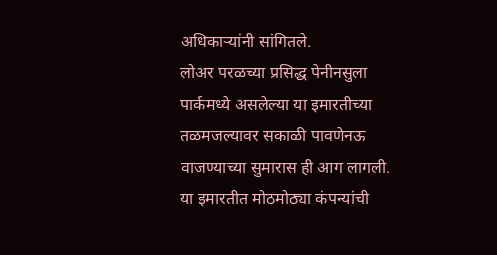अधिकाऱ्यांनी सांगितले.
लोअर परळच्या प्रसिद्ध पेनीनसुला पार्कमध्ये असलेल्या या इमारतीच्या तळमजल्यावर सकाळी पावणेनऊ वाजण्याच्या सुमारास ही आग लागली. या इमारतीत मोठमोठ्या कंपन्यांची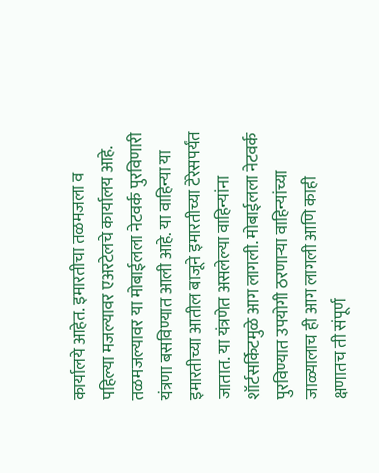कार्यालये आहेत. इमारतीचा तळमजला व पहिल्या मजल्यावर एअरटेलचे कार्यालय आहे. तळमजल्यावर या मोबाईलला नेटवर्क पुरविणारी यंत्रणा बसविण्यात आली आहे. या वाहिन्या या इमारतीच्या आतील बाजूने इमारतीच्या टेरेसपर्यंत जातात. या यंत्रणेत असलेल्या वाहिन्यांना शॉर्टसर्किटमुळे आग लागली. मोबाईलला नेटवर्क पुरविण्यात उपयोगी ठरणाऱ्या वाहिन्यांच्या जाळ्यालाच ही आग लागली आणि काही क्षणातच ती संपूर्ण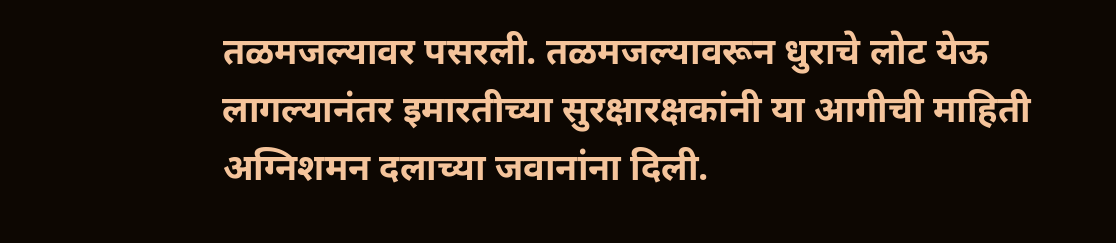तळमजल्यावर पसरली. तळमजल्यावरून धुराचे लोट येऊ लागल्यानंतर इमारतीच्या सुरक्षारक्षकांनी या आगीची माहिती अग्निशमन दलाच्या जवानांना दिली.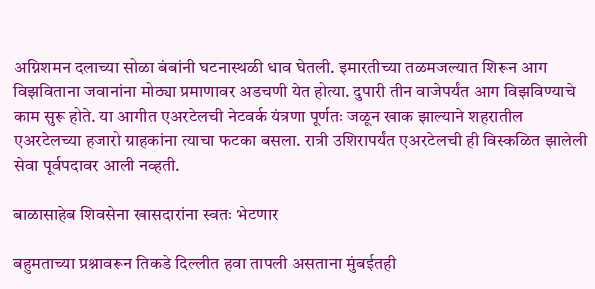अग्निशमन दलाच्या सोळा बंबांनी घटनास्थळी धाव घेतली. इमारतीच्या तळमजल्यात शिरून आग विझविताना जवानांना मोठ्या प्रमाणावर अडचणी येत होत्या. दुपारी तीन वाजेपर्यंत आग विझविण्याचे काम सुरू होते. या आगीत एअरटेलची नेटवर्क यंत्रणा पूर्णतः जळून खाक झाल्याने शहरातील एअरटेलच्या हजारो ग्राहकांना त्याचा फटका बसला. रात्री उशिरापर्यंत एअरटेलची ही विस्कळित झालेली सेवा पूर्वपदावर आली नव्हती.

बाळासाहेब शिवसेना खासदारांना स्वतः भेटणार

बहुमताच्या प्रश्नावरून तिकडे दिल्लीत हवा तापली असताना मुंबईतही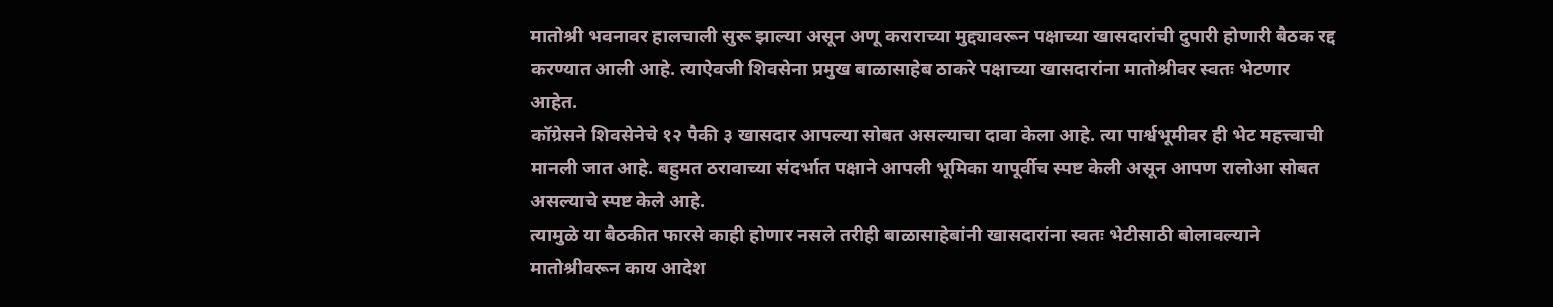मातोश्री भवनावर हालचाली सुरू झाल्या असून अणू कराराच्या मुद्द्यावरून पक्षाच्या खासदारांची दुपारी होणारी बैठक रद्द करण्यात आली आहे. त्याऐवजी शिवसेना प्रमुख बाळासाहेब ठाकरे पक्षाच्या खासदारांना मातोश्रीवर स्वतः भेटणार आहेत.
कॉग्रेसने शिवसेनेचे १२ पैकी ३ खासदार आपल्या सोबत असल्याचा दावा केला आहे. त्या पार्श्वभूमीवर ही भेट महत्त्वाची मानली जात आहे. बहुमत ठरावाच्या संदर्भात पक्षाने आपली भूमिका यापूर्वीच स्पष्ट केली असून आपण रालोआ सोबत असल्याचे स्पष्ट केले आहे.
त्यामुळे या बैठकीत फारसे काही होणार नसले तरीही बाळासाहेबांनी खासदारांना स्वतः भेटीसाठी बोलावल्याने मातोश्रीवरून काय आदेश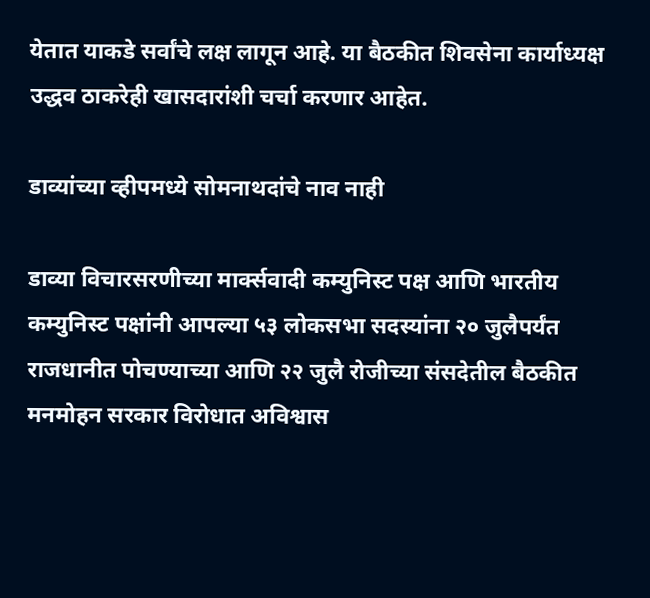येतात याकडे सर्वांचे लक्ष लागून आहे. या बैठकीत शिवसेना कार्याध्यक्ष उद्धव ठाकरेही खासदारांशी चर्चा करणार आहेत.

डाव्यांच्या व्हीपमध्ये सोमनाथदांचे नाव नाही

डाव्या विचारसरणीच्या मार्क्सवादी कम्युनिस्ट पक्ष आणि भारतीय कम्युनिस्ट पक्षांनी आपल्या ५३ लोकसभा सदस्यांना २० जुलैपर्यंत राजधानीत पोचण्याच्या आणि २२ जुलै रोजीच्या संसदेतील बैठकीत मनमोहन सरकार विरोधात अविश्वास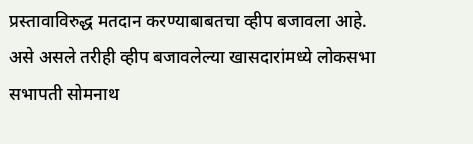प्रस्तावाविरुद्ध मतदान करण्याबाबतचा व्हीप बजावला आहे.
असे असले तरीही व्हीप बजावलेल्या खासदारांमध्ये लोकसभा सभापती सोमनाथ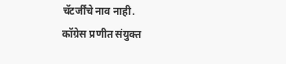चॅटर्जींचे नाव नाही.
कॉग्रेस प्रणीत संयुक्त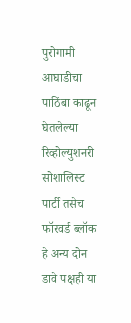पुरोगामी आघाडीचा पाठिंबा काढून घेतलेल्या रिव्होल्युशनरी सोशालिस्ट पार्टी तसेच फॉरवर्ड ब्लॉक हे अन्य दोन डावे पक्षही या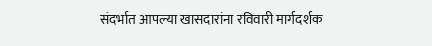संदर्भात आपल्या खासदारांना रविवारी मार्गदर्शक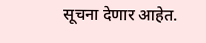सूचना देणार आहेत.